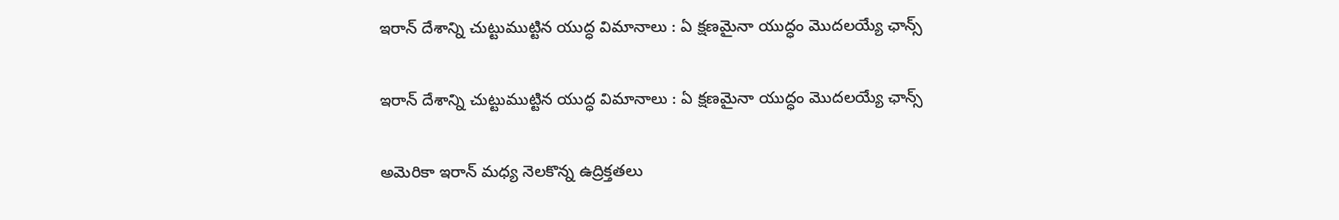ఇరాన్ దేశాన్ని చుట్టుముట్టిన యుద్ధ విమానాలు : ఏ క్షణమైనా యుద్ధం మొదలయ్యే ఛాన్స్

ఇరాన్ దేశాన్ని చుట్టుముట్టిన యుద్ధ విమానాలు : ఏ క్షణమైనా యుద్ధం మొదలయ్యే ఛాన్స్

అమెరికా ఇరాన్ మధ్య నెలకొన్న ఉద్రిక్తతలు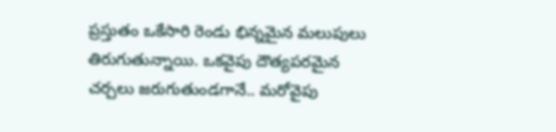ప్రస్తుతం ఒకేసారి రెండు భిన్నమైన మలుపులు తిరుగుతున్నాయి. ఒకవైపు దౌత్యపరమైన చర్చలు జరుగుతుండగానే.. మరోవైపు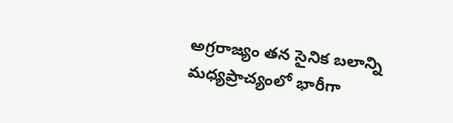అగ్రరాజ్యం తన సైనిక బలాన్ని మధ్యప్రాచ్యంలో భారీగా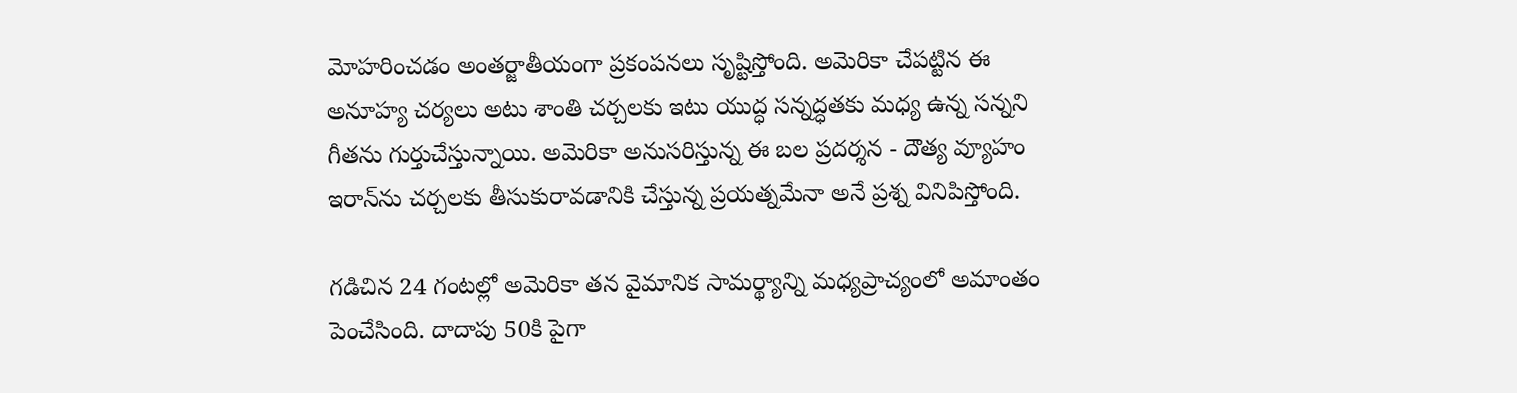మోహరించడం అంతర్జాతీయంగా ప్రకంపనలు సృష్టిస్తోంది. అమెరికా చేపట్టిన ఈ అనూహ్య చర్యలు అటు శాంతి చర్చలకు ఇటు యుద్ధ సన్నద్ధతకు మధ్య ఉన్న సన్నని గీతను గుర్తుచేస్తున్నాయి. అమెరికా అనుసరిస్తున్న ఈ బల ప్రదర్శన - దౌత్య వ్యూహం ఇరాన్‌ను చర్చలకు తీసుకురావడానికి చేస్తున్న ప్రయత్నమేనా అనే ప్రశ్న వినిపిస్తోంది.

గడిచిన 24 గంటల్లో అమెరికా తన వైమానిక సామర్థ్యాన్ని మధ్యప్రాచ్యంలో అమాంతం పెంచేసింది. దాదాపు 50కి పైగా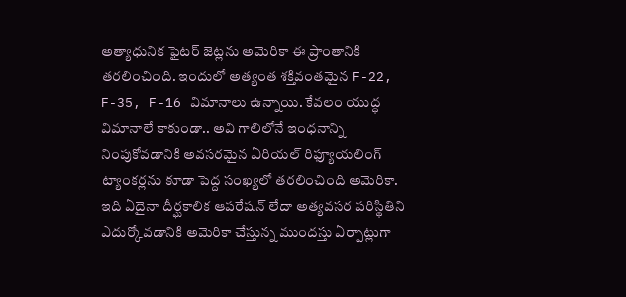అత్యాధునిక ఫైటర్ జెట్లను అమెరికా ఈ ప్రాంతానికి తరలించింది. ఇందులో అత్యంత శక్తివంతమైన F-22, F-35, F-16 విమానాలు ఉన్నాయి. కేవలం యుద్ధ విమానాలే కాకుండా.. అవి గాలిలోనే ఇంధనాన్ని నింపుకోవడానికి అవసరమైన ఏరియల్ రిఫ్యూయలింగ్ ట్యాంకర్లను కూడా పెద్ద సంఖ్యలో తరలించింది అమెరికా. ఇది ఏదైనా దీర్ఘకాలిక ఆపరేషన్ లేదా అత్యవసర పరిస్థితిని ఎదుర్కోవడానికి అమెరికా చేస్తున్న ముందస్తు ఏర్పాట్లుగా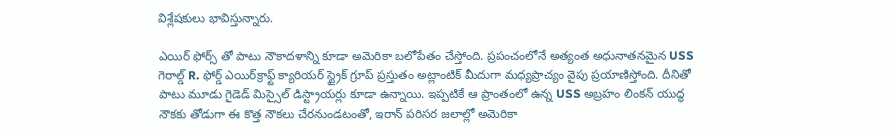విశ్లేషకులు భావిస్తున్నారు.

ఎయిర్ ఫోర్స్ తో పాటు నౌకాదళాన్ని కూడా అమెరికా బలోపేతం చేస్తోంది. ప్రపంచంలోనే అత్యంత అధునాతనమైన USS గెరాల్డ్ R. ఫోర్డ్ ఎయిర్‌క్రాఫ్ట్ క్యారియర్ స్ట్రైక్ గ్రూప్ ప్రస్తుతం అట్లాంటిక్ మీదుగా మధ్యప్రాచ్యం వైపు ప్రయాణిస్తోంది. దీనితో పాటు మూడు గైడెడ్ మిస్సైల్ డిస్ట్రాయర్లు కూడా ఉన్నాయి. ఇప్పటికే ఆ ప్రాంతంలో ఉన్న USS అబ్రహం లింకన్ యుద్ధ నౌకకు తోడుగా ఈ కొత్త నౌకలు చేరనుండటంతో, ఇరాన్ పరిసర జలాల్లో అమెరికా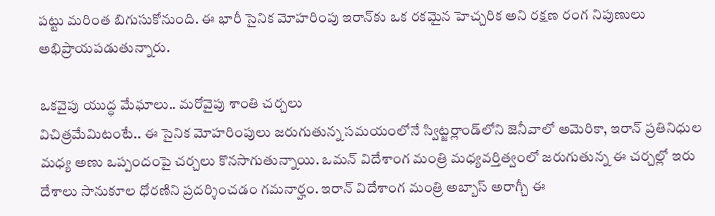పట్టు మరింత బిగుసుకోనుంది. ఈ భారీ సైనిక మోహరింపు ఇరాన్‌కు ఒక రకమైన హెచ్చరిక అని రక్షణ రంగ నిపుణులు అభిప్రాయపడుతున్నారు.

ఒకవైపు యుద్ధ మేఘాలు.. మరోవైపు శాంతి చర్చలు
విచిత్రమేమిటంటే.. ఈ సైనిక మోహరింపులు జరుగుతున్న సమయంలోనే స్విట్జర్లాండ్‌లోని జెనీవాలో అమెరికా, ఇరాన్ ప్రతినిధుల మధ్య అణు ఒప్పందంపై చర్చలు కొనసాగుతున్నాయి. ఒమన్ విదేశాంగ మంత్రి మధ్యవర్తిత్వంలో జరుగుతున్న ఈ చర్చల్లో ఇరు దేశాలు సానుకూల ధోరణిని ప్రదర్శించడం గమనార్హం. ఇరాన్ విదేశాంగ మంత్రి అబ్బాస్ అరాగ్చీ ఈ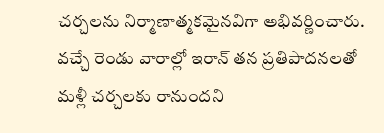చర్చలను నిర్మాణాత్మకమైనవిగా అభివర్ణించారు. వచ్చే రెండు వారాల్లో ఇరాన్ తన ప్రతిపాదనలతో మళ్లీ చర్చలకు రానుందని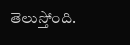తెలుస్తోంది.